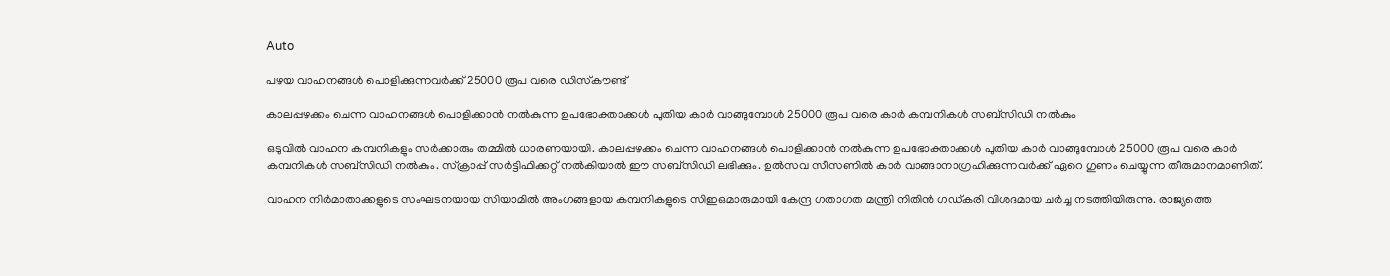Auto

പഴയ വാഹനങ്ങള്‍ പൊളിക്കുന്നവര്‍ക്ക് 25000 രൂപ വരെ ഡിസ്‌കൗണ്ട്

കാലപ്പഴക്കം ചെന്ന വാഹനങ്ങള്‍ പൊളിക്കാന്‍ നല്‍കുന്ന ഉപഭോക്താക്കള്‍ പുതിയ കാര്‍ വാങ്ങുമ്പോള്‍ 25000 രൂപ വരെ കാര്‍ കമ്പനികള്‍ സബ്‌സിഡി നല്‍കും

ഒടുവില്‍ വാഹന കമ്പനികളും സര്‍ക്കാരും തമ്മില്‍ ധാരണയായി. കാലപ്പഴക്കം ചെന്ന വാഹനങ്ങള്‍ പൊളിക്കാന്‍ നല്‍കുന്ന ഉപഭോക്താക്കള്‍ പുതിയ കാര്‍ വാങ്ങുമ്പോള്‍ 25000 രൂപ വരെ കാര്‍ കമ്പനികള്‍ സബ്‌സിഡി നല്‍കും. സ്‌ക്രാപ്പ് സര്‍ട്ടിഫിക്കറ്റ് നല്‍കിയാല്‍ ഈ സബ്‌സിഡി ലഭിക്കും. ഉല്‍സവ സീസണില്‍ കാര്‍ വാങ്ങാനാഗ്രഹിക്കുന്നവര്‍ക്ക് ഏറെ ഗുണം ചെയ്യുന്ന തീരുമാനമാണിത്.

വാഹന നിര്‍മാതാക്കളുടെ സംഘടനയായ സിയാമില്‍ അംഗങ്ങളായ കമ്പനികളുടെ സിഇഒമാരുമായി കേന്ദ്ര ഗതാഗത മന്ത്രി നിതിന്‍ ഗഡ്കരി വിശദമായ ചര്‍ച്ച നടത്തിയിരുന്നു. രാജ്യത്തെ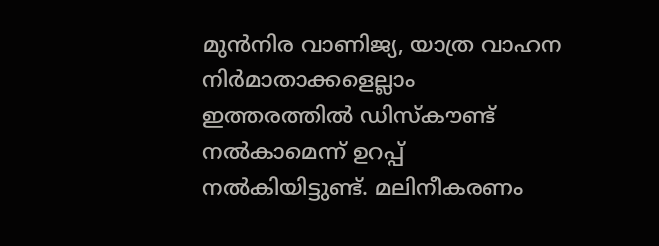മുന്‍നിര വാണിജ്യ, യാത്ര വാഹന നിര്‍മാതാക്കളെല്ലാം ഇത്തരത്തില്‍ ഡിസ്‌കൗണ്ട് നല്‍കാമെന്ന് ഉറപ്പ് നല്‍കിയിട്ടുണ്ട്. മലിനീകരണം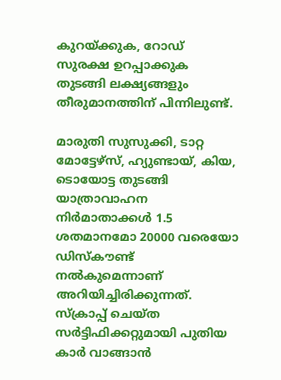കുറയ്ക്കുക, റോഡ് സുരക്ഷ ഉറപ്പാക്കുക തുടങ്ങി ലക്ഷ്യങ്ങളും തീരുമാനത്തിന് പിന്നിലുണ്ട്.

മാരുതി സുസുക്കി, ടാറ്റ മോട്ടേഴ്‌സ്, ഹ്യുണ്ടായ്, കിയ, ടൊയോട്ട തുടങ്ങി യാത്രാവാഹന നിര്‍മാതാക്കള്‍ 1.5 ശതമാനമോ 20000 വരെയോ ഡിസ്‌കൗണ്ട് നല്‍കുമെന്നാണ് അറിയിച്ചിരിക്കുന്നത്. സ്‌ക്രാപ്പ് ചെയ്ത സര്‍ട്ടിഫിക്കറ്റുമായി പുതിയ കാര്‍ വാങ്ങാന്‍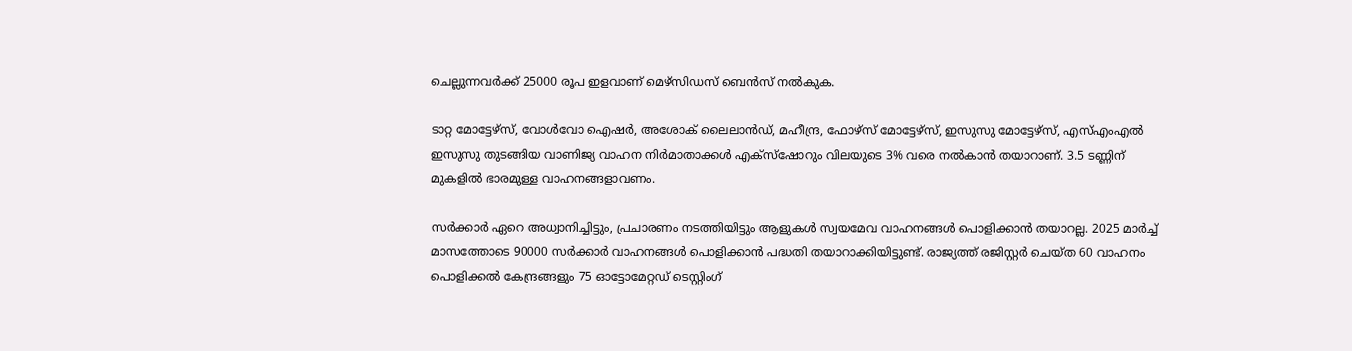ചെല്ലുന്നവര്‍ക്ക് 25000 രൂപ ഇളവാണ് മെഴ്‌സിഡസ് ബെന്‍സ് നല്‍കുക.

ടാറ്റ മോട്ടേഴ്‌സ്, വോള്‍വോ ഐഷര്‍, അശോക് ലൈലാന്‍ഡ്, മഹീന്ദ്ര, ഫോഴ്‌സ് മോട്ടേഴ്‌സ്, ഇസുസു മോട്ടേഴ്‌സ്, എസ്എംഎല്‍ ഇസുസു തുടങ്ങിയ വാണിജ്യ വാഹന നിര്‍മാതാക്കള്‍ എക്‌സ്‌ഷോറും വിലയുടെ 3% വരെ നല്‍കാന്‍ തയാറാണ്. 3.5 ടണ്ണിന് മുകളില്‍ ഭാരമുള്ള വാഹനങ്ങളാവണം.

സര്‍ക്കാര്‍ ഏറെ അധ്വാനിച്ചിട്ടും, പ്രചാരണം നടത്തിയിട്ടും ആളുകള്‍ സ്വയമേവ വാഹനങ്ങള്‍ പൊളിക്കാന്‍ തയാറല്ല. 2025 മാര്‍ച്ച് മാസത്തോടെ 90000 സര്‍ക്കാര്‍ വാഹനങ്ങള്‍ പൊളിക്കാന്‍ പദ്ധതി തയാറാക്കിയിട്ടുണ്ട്. രാജ്യത്ത് രജിസ്റ്റര്‍ ചെയ്ത 60 വാഹനം പൊളിക്കല്‍ കേന്ദ്രങ്ങളും 75 ഓട്ടോമേറ്റഡ് ടെസ്റ്റിംഗ്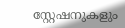സ്റ്റേഷനുകളും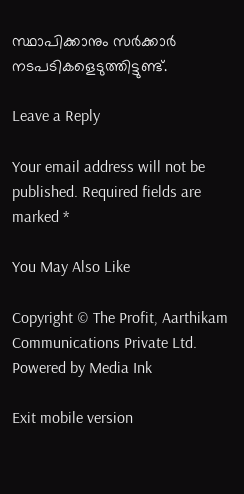സ്ഥാപിക്കാനും സര്‍ക്കാര്‍ നടപടികളെടുത്തിട്ടുണ്ട്.

Leave a Reply

Your email address will not be published. Required fields are marked *

You May Also Like

Copyright © The Profit, Aarthikam Communications Private Ltd. Powered by Media Ink

Exit mobile version